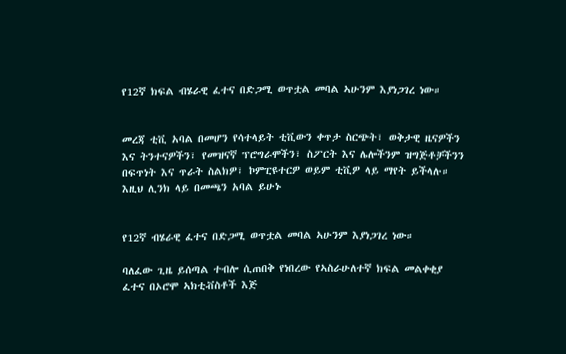የ12ኛ ክፍል ብሄራዊ ፈተና በድጋሚ ወጥቷል መባል ኣሁንም እያነጋገረ ነው።


መረጃ ቲቪ አባል በመሆን የሳተላይት ቲቪውን ቀጥታ ስርጭት፣ ወቅታዊ ዜናዎችን እና ትንተናዎችን፣ የመዝናኛ ፕሮግራሞችን፣ ስፖርት እና ሌሎችንም ዝግጅቶቻችንን በፍጥነት እና ጥራት ስልክዎ፣ ኮምፒዩተርዎ ወይም ቲቪዎ ላይ ማየት ይችላሉ። እዚህ ሊንክ ላይ በመጫን አባል ይሁኑ


የ12ኛ ብሄራዊ ፈተና በድጋሚ ወጥቷል መባል ኣሁንም እያነጋገረ ነው።

ባለፈው ጊዜ ይሰጣል ተብሎ ሲጠበቅ የነበረው የኣስራሁለተኛ ክፍል መልቀቂያ ፈተና በኦሮሞ ኣክቲቭስቶች እጅ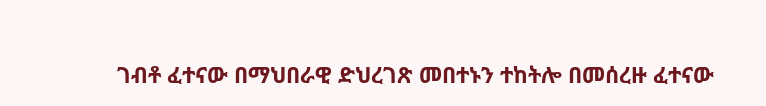ገብቶ ፈተናው በማህበራዊ ድህረገጽ መበተኑን ተከትሎ በመሰረዙ ፈተናው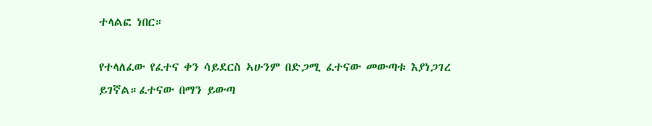ተላልፎ ነበር።

የተላለፈው የፈተና ቀን ሳይደርስ ኣሁንም በድጋሚ ፈተናው መውጣቱ እያነጋገረ ይገኛል።ፈተናው በማን ይውጣ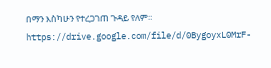በማን እስካሁን የተረጋገጠ ጉዳይ የለም። https://drive.google.com/file/d/0BygoyxL0MrF-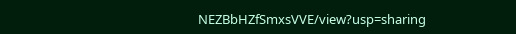NEZBbHZfSmxsVVE/view?usp=sharing